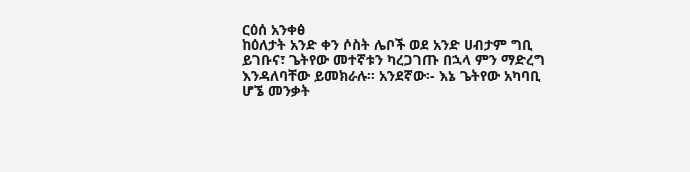ርዕሰ አንቀፅ
ከዕለታት አንድ ቀን ሶስት ሌቦች ወደ አንድ ሀብታም ግቢ ይገቡና፣ ጌትየው መተኛቱን ካረጋገጡ በኋላ ምን ማድረግ እንዳለባቸው ይመክራሉ፡፡ አንደኛው፡- እኔ ጌትየው አካባቢ ሆኜ መንቃት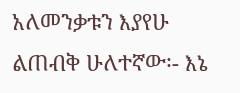አለመንቃቱን እያየሁ ልጠብቅ ሁለተኛው፡- እኔ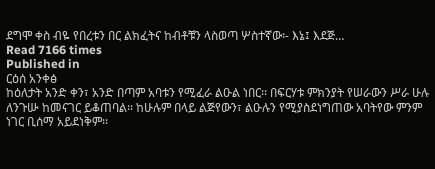ደግሞ ቀስ ብዬ የበረቱን በር ልክፈትና ከብቶቹን ላስወጣ ሦስተኛው፡- እኔ፤ እደጅ…
Read 7166 times
Published in
ርዕሰ አንቀፅ
ከዕለታት አንድ ቀን፣ አንድ በጣም አባቱን የሚፈራ ልዑል ነበር፡፡ በፍርሃቱ ምክንያት የሠራውን ሥራ ሁሉ ለንጉሡ ከመናገር ይቆጠባል፡፡ ከሁሉም በላይ ልጅየውን፣ ልዑሉን የሚያስደነግጠው አባትየው ምንም ነገር ቢሰማ አይደነቅም፡፡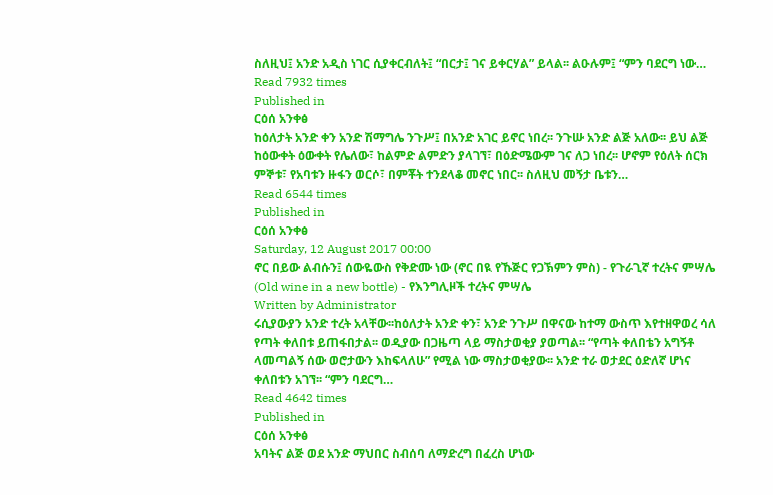ስለዚህ፤ አንድ አዲስ ነገር ሲያቀርብለት፤ “በርታ፤ ገና ይቀርሃል” ይላል፡፡ ልዑሉም፤ “ምን ባደርግ ነው…
Read 7932 times
Published in
ርዕሰ አንቀፅ
ከዕለታት አንድ ቀን አንድ ሽማግሌ ንጉሥ፤ በአንድ አገር ይኖር ነበረ፡፡ ንጉሡ አንድ ልጅ አለው፡፡ ይህ ልጅ ከዕውቀት ዕውቀት የሌለው፣ ከልምድ ልምድን ያላገኘ፣ በዕድሜውም ገና ለጋ ነበረ፡፡ ሆኖም የዕለት ሰርክ ምኞቱ፣ የአባቱን ዙፋን ወርሶ፣ በምቾት ተንደላቆ መኖር ነበር፡፡ ስለዚህ መኝታ ቤቱን…
Read 6544 times
Published in
ርዕሰ አንቀፅ
Saturday, 12 August 2017 00:00
ኖር በይው ልብሱን፤ ሰውዬውስ የቅድሙ ነው (ኖር በዪ የኹጅር የጋኽምን ምስ) - የጉራጊኛ ተረትና ምሣሌ (Old wine in a new bottle) - የእንግሊዞች ተረትና ምሣሌ
Written by Administrator
ሩሲያውያን አንድ ተረት አላቸው፡፡ከዕለታት አንድ ቀን፣ አንድ ንጉሥ በዋናው ከተማ ውስጥ እየተዘዋወረ ሳለ የጣት ቀለበቱ ይጠፋበታል፡፡ ወዲያው በጋዜጣ ላይ ማስታወቂያ ያወጣል፡፡ “የጣት ቀለበቴን አግኝቶ ላመጣልኝ ሰው ወሮታውን እከፍላለሁ” የሚል ነው ማስታወቂያው፡፡ አንድ ተራ ወታደር ዕድለኛ ሆነና ቀለበቱን አገኘ፡፡ “ምን ባደርግ…
Read 4642 times
Published in
ርዕሰ አንቀፅ
አባትና ልጅ ወደ አንድ ማህበር ስብሰባ ለማድረግ በፈረስ ሆነው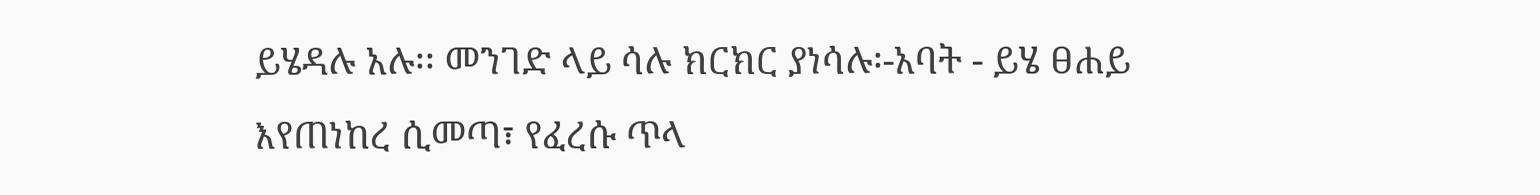ይሄዳሉ አሉ፡፡ መንገድ ላይ ሳሉ ክርክር ያነሳሉ፡-አባት - ይሄ ፀሐይ እየጠነከረ ሲመጣ፣ የፈረሱ ጥላ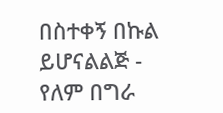በስተቀኝ በኩል ይሆናልልጅ - የለም በግራ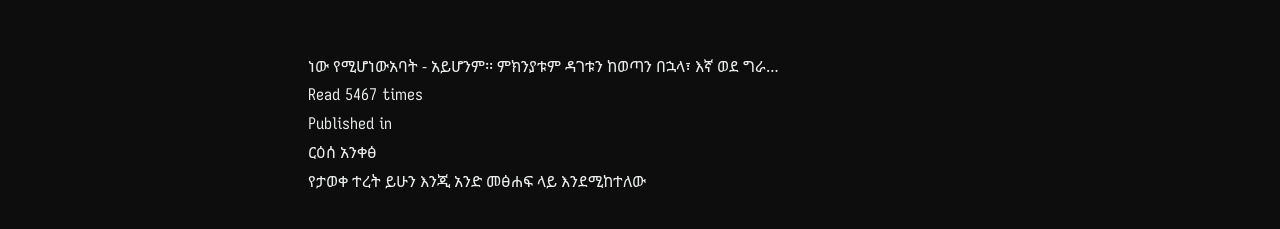ነው የሚሆነውአባት - አይሆንም፡፡ ምክንያቱም ዳገቱን ከወጣን በኋላ፣ እኛ ወደ ግራ…
Read 5467 times
Published in
ርዕሰ አንቀፅ
የታወቀ ተረት ይሁን እንጂ አንድ መፅሐፍ ላይ እንደሚከተለው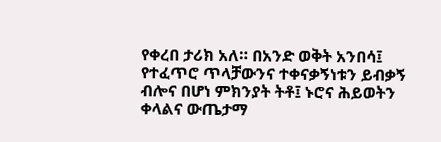የቀረበ ታሪክ አለ። በአንድ ወቅት አንበሳ፤ የተፈጥሮ ጥላቻውንና ተቀናቃኝነቱን ይብቃኝ ብሎና በሆነ ምክንያት ትቶ፤ ኑሮና ሕይወትን ቀላልና ውጤታማ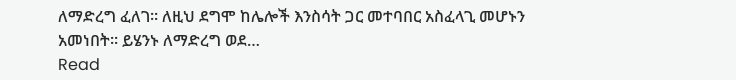ለማድረግ ፈለገ፡፡ ለዚህ ደግሞ ከሌሎች እንስሳት ጋር መተባበር አስፈላጊ መሆኑን አመነበት፡፡ ይሄንኑ ለማድረግ ወደ…
Read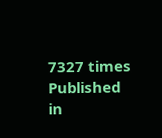7327 times
Published in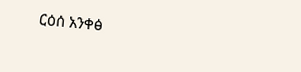ርዕሰ አንቀፅ